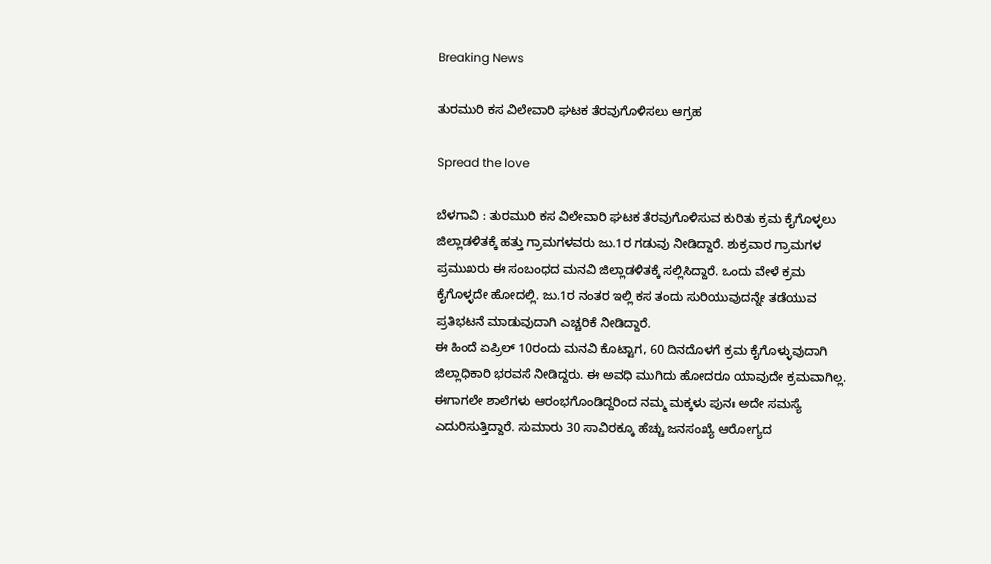Breaking News

ತುರಮುರಿ ಕಸ ವಿಲೇವಾರಿ ಘಟಕ ತೆರವುಗೊಳಿಸಲು ಆಗ್ರಹ

Spread the love

ಬೆಳಗಾವಿ : ತುರಮುರಿ ಕಸ ವಿಲೇವಾರಿ ಘಟಕ ತೆರವುಗೊಳಿಸುವ ಕುರಿತು ಕ್ರಮ ಕೈಗೊಳ್ಳಲು ಜಿಲ್ಲಾಡಳಿತಕ್ಕೆ ಹತ್ತು ಗ್ರಾಮಗಳವರು ಜು.1ರ ಗಡುವು ನೀಡಿದ್ದಾರೆ. ಶುಕ್ರವಾರ ಗ್ರಾಮಗಳ ಪ್ರಮುಖರು ಈ ಸಂಬಂಧದ ಮನವಿ ಜಿಲ್ಲಾಡಳಿತಕ್ಕೆ ಸಲ್ಲಿಸಿದ್ದಾರೆ. ಒಂದು ವೇಳೆ ಕ್ರಮ ಕೈಗೊಳ್ಳದೇ ಹೋದಲ್ಲಿ. ಜು.1ರ ನಂತರ ಇಲ್ಲಿ ಕಸ ತಂದು ಸುರಿಯುವುದನ್ನೇ ತಡೆಯುವ ಪ್ರತಿಭಟನೆ ಮಾಡುವುದಾಗಿ ಎಚ್ಚರಿಕೆ ನೀಡಿದ್ದಾರೆ.
ಈ ಹಿಂದೆ ಏಪ್ರಿಲ್ 10ರಂದು ಮನವಿ ಕೊಟ್ಟಾಗ, 60 ದಿನದೊಳಗೆ ಕ್ರಮ ಕೈಗೊಳ್ಳುವುದಾಗಿ ಜಿಲ್ಲಾಧಿಕಾರಿ ಭರವಸೆ ನೀಡಿದ್ದರು. ಈ ಅವಧಿ ಮುಗಿದು ಹೋದರೂ ಯಾವುದೇ ಕ್ರಮವಾಗಿಲ್ಲ. ಈಗಾಗಲೇ ಶಾಲೆಗಳು ಆರಂಭಗೊಂಡಿದ್ದರಿಂದ ನಮ್ಮ ಮಕ್ಕಳು ಪುನಃ ಅದೇ ಸಮಸ್ಯೆ ಎದುರಿಸುತ್ತಿದ್ದಾರೆ. ಸುಮಾರು 30 ಸಾವಿರಕ್ಕೂ ಹೆಚ್ಚು ಜನಸಂಖ್ಯೆ ಆರೋಗ್ಯದ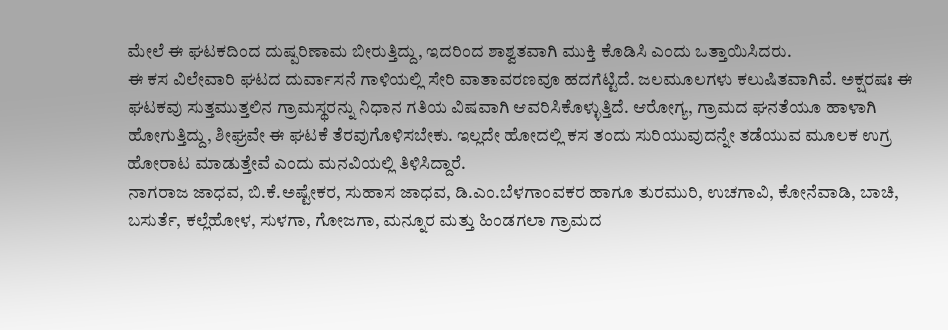ಮೇಲೆ ಈ ಘಟಕದಿಂದ ದುಷ್ಪರಿಣಾಮ ಬೀರುತ್ತಿದ್ದು, ಇದರಿಂದ ಶಾಶ್ವತವಾಗಿ ಮುಕ್ತಿ ಕೊಡಿಸಿ ಎಂದು ಒತ್ತಾಯಿಸಿದರು.
ಈ ಕಸ ವಿಲೇವಾರಿ ಘಟದ ದುರ್ವಾಸನೆ ಗಾಳಿಯಲ್ಲಿ ಸೇರಿ ವಾತಾವರಣವೂ ಹದಗೆಟ್ಟಿದೆ. ಜಲಮೂಲಗಳು ಕಲುಷಿತವಾಗಿವೆ. ಅಕ್ಷರಷಃ ಈ ಘಟಕವು ಸುತ್ತಮುತ್ತಲಿನ ಗ್ರಾಮಸ್ಥರನ್ನು ನಿಧಾನ ಗತಿಯ ವಿಷವಾಗಿ ಆವರಿಸಿಕೊಳ್ಳುತ್ತಿದೆ. ಆರೋಗ್ಯ, ಗ್ರಾಮದ ಘನತೆಯೂ ಹಾಳಾಗಿ ಹೋಗುತ್ತಿದ್ದು, ಶೀಘ್ರವೇ ಈ ಘಟಕೆ ತೆರವುಗೊಳಿಸಬೇಕು. ಇಲ್ಲದೇ ಹೋದಲ್ಲಿ ಕಸ ತಂದು ಸುರಿಯುವುದನ್ನೇ ತಡೆಯುವ ಮೂಲಕ ಉಗ್ರ ಹೋರಾಟ ಮಾಡುತ್ತೇವೆ ಎಂದು ಮನವಿಯಲ್ಲಿ ತಿಳಿಸಿದ್ದಾರೆ.
ನಾಗರಾಜ ಜಾಧವ, ಬಿ.ಕೆ.ಅಷ್ಟೇಕರ, ಸುಹಾಸ ಜಾಧವ, ಡಿ.ಎಂ.ಬೆಳಗಾಂವಕರ ಹಾಗೂ ತುರಮುರಿ, ಉಚಗಾವಿ, ಕೋನೆವಾಡಿ, ಬಾಚಿ, ಬಸುರ್ತೆ, ಕಲ್ಲೆಹೋಳ, ಸುಳಗಾ, ಗೋಜಗಾ, ಮನ್ನೂರ ಮತ್ತು ಹಿಂಡಗಲಾ ಗ್ರಾಮದ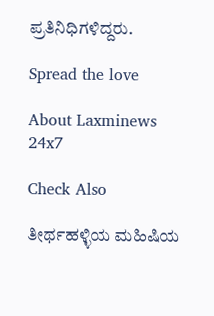ಪ್ರತಿನಿಧಿಗಳಿದ್ದರು.

Spread the love

About Laxminews 24x7

Check Also

ತೀರ್ಥಹಳ್ಳಿಯ ಮಹಿಷಿಯ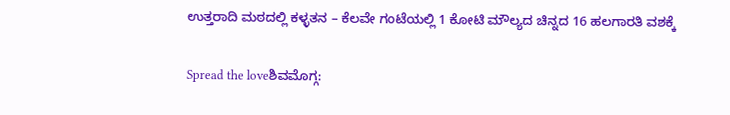ಉತ್ತರಾದಿ ಮಠದಲ್ಲಿ ಕಳ್ಳತನ – ಕೆಲವೇ ಗಂಟೆಯಲ್ಲಿ 1 ಕೋಟಿ ಮೌಲ್ಯದ ಚಿನ್ನದ 16 ಹಲಗಾರತಿ ವಶಕ್ಕೆ

Spread the loveಶಿವಮೊಗ್ಗ: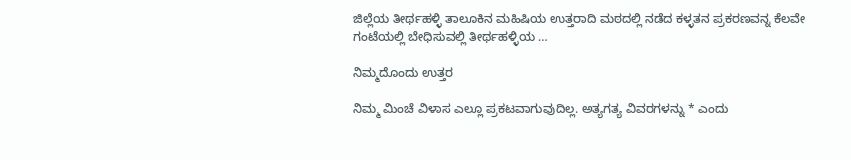ಜಿಲ್ಲೆಯ ತೀರ್ಥಹಳ್ಳಿ ತಾಲೂಕಿನ ಮಹಿಷಿಯ ಉತ್ತರಾದಿ ಮಠದಲ್ಲಿ ನಡೆದ ಕಳ್ಳತನ ಪ್ರಕರಣವನ್ನ ಕೆಲವೇ ಗಂಟೆಯಲ್ಲಿ ಬೇಧಿಸುವಲ್ಲಿ ತೀರ್ಥಹಳ್ಳಿಯ …

ನಿಮ್ಮದೊಂದು ಉತ್ತರ

ನಿಮ್ಮ ಮಿಂಚೆ ವಿಳಾಸ ಎಲ್ಲೂ ಪ್ರಕಟವಾಗುವುದಿಲ್ಲ. ಅತ್ಯಗತ್ಯ ವಿವರಗಳನ್ನು * ಎಂದು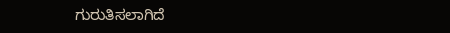ಗುರುತಿಸಲಾಗಿದೆ